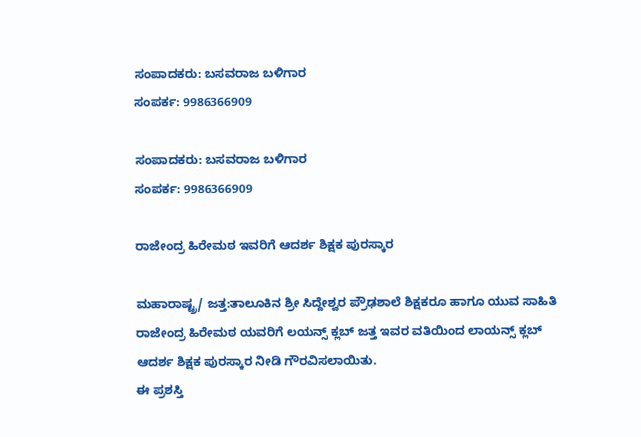ಸಂಪಾದಕರು: ಬಸವರಾಜ ಬಳಿಗಾರ
ಸಂಪರ್ಕ: 9986366909

ಸಂಪಾದಕರು: ಬಸವರಾಜ ಬಳಿಗಾರ
ಸಂಪರ್ಕ: 9986366909

ರಾಜೇಂದ್ರ ಹಿರೇಮಠ ಇವರಿಗೆ ಆದರ್ಶ ಶಿಕ್ಷಕ ಪುರಸ್ಕಾರ

ಮಹಾರಾಷ್ಟ್ರ/ ಜತ್ತ:ತಾಲೂಕಿನ ಶ್ರೀ ಸಿದ್ದೇಶ್ವರ ಪ್ರೌಢಶಾಲೆ ಶಿಕ್ಷಕರೂ ಹಾಗೂ ಯುವ ಸಾಹಿತಿ ರಾಜೇಂದ್ರ ಹಿರೇಮಠ ಯವರಿಗೆ ಲಯನ್ಸ್ ಕ್ಲಬ್ ಜತ್ತ ಇವರ ವತಿಯಿಂದ ಲಾಯನ್ಸ್ ಕ್ಲಬ್ ಆದರ್ಶ ಶಿಕ್ಷಕ ಪುರಸ್ಕಾರ ನೀಡಿ ಗೌರವಿಸಲಾಯಿತು.
ಈ ಪ್ರಶಸ್ತಿ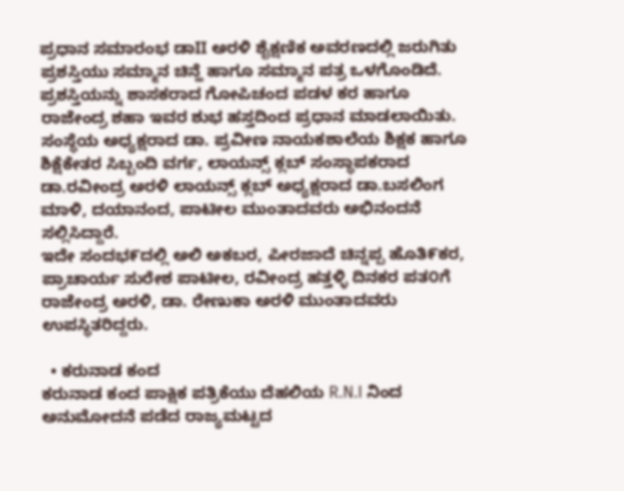ಪ್ರಧಾನ ಸಮಾರಂಭ ಡಾII ಅರಳಿ ಶೈಕ್ಷಣಿಕ ಅವರಣದಲ್ಲಿ ಜರುಗಿತು ಪ್ರಶಸ್ತಿಯು ಸಮ್ಮಾನ ಚಿನ್ಹೆ ಹಾಗೂ ಸಮ್ಮಾನ ಪತ್ರ ಒಳಗೊಂಡಿದೆ. ಪ್ರಶಸ್ತಿಯನ್ನು ಶಾಸಕರಾದ ಗೋಪಿಚಂದ ಪಡಳ ಕರ ಹಾಗೂ ರಾಜೇಂದ್ರ ಶಹಾ ಇವರ ಶುಭ ಹಸ್ತದಿಂದ ಪ್ರಧಾನ ಮಾಡಲಾಯಿತು. ಸಂಸ್ಥೆಯ ಅಧ್ಯಕ್ಷರಾದ ಡಾ. ಪ್ರವೀಣ ನಾಯಕಶಾಲೆಯ ಶಿಕ್ಷಕ ಹಾಗೂ ಶಿಕ್ಷೆಕೇತರ ಸಿಬ್ಬಂದಿ ವರ್ಗ, ಲಾಯನ್ಸ್ ಕ್ಲಬ್ ಸಂಸ್ಥಾಪಕರಾದ ಡಾ.ರವೀಂದ್ರ ಅರಳಿ ಲಾಯನ್ಸ್ ಕ್ಲಬ್ ಅಧ್ಯಕ್ಷರಾದ ಡಾ.ಬಸಲಿಂಗ ಮಾಳಿ, ದಯಾನಂದ, ಪಾಟೀಲ ಮುಂತಾದವರು ಅಭಿನಂದನೆ ಸಲ್ಲಿಸಿದ್ದಾರೆ.
ಇದೇ ಸಂದಭ೯ದಲ್ಲಿ ಅಲಿ ಅಕಬರ, ಪೀರಜಾದೆ ಚಿನ್ನಪ್ಪ ಹೊತಿ೯ಕರ, ಪ್ರಾಚಾರ್ಯ ಸುರೇಶ ಪಾಟೀಲ, ರವೀಂದ್ರ ಹತ್ತಳ್ಳಿ ದಿನಕರ ಪತ೦ಗೆ ರಾಜೇಂದ್ರ ಅರಳಿ, ಡಾ. ರೇಣುಕಾ ಅರಳಿ ಮುಂತಾದವರು ಉಪಸ್ಥಿತರಿದ್ದರು.

  • ಕರುನಾಡ ಕಂದ
ಕರುನಾಡ ಕಂದ ಪಾಕ್ಷಿಕ ಪತ್ರಿಕೆಯು ದೆಹಲಿಯ R.N.I ನಿಂದ ಅನುಮೋದನೆ ಪಡೆದ ರಾಜ್ಯಮಟ್ಟದ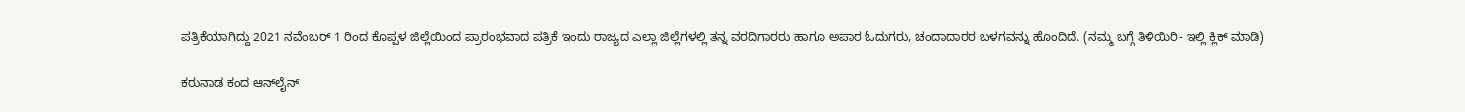ಪತ್ರಿಕೆಯಾಗಿದ್ದು 2021 ನವೆಂಬರ್ 1 ರಿಂದ ಕೊಪ್ಪಳ ಜಿಲ್ಲೆಯಿಂದ ಪ್ರಾರಂಭವಾದ ಪತ್ರಿಕೆ ಇಂದು ರಾಜ್ಯದ ಎಲ್ಲಾ ಜಿಲ್ಲೆಗಳಲ್ಲಿ ತನ್ನ ವರದಿಗಾರರು ಹಾಗೂ ಅಪಾರ ಓದುಗರು, ಚಂದಾದಾರರ ಬಳಗವನ್ನು ಹೊಂದಿದೆ. (ನಮ್ಮ ಬಗ್ಗೆ ತಿಳಿಯಿರಿ- ಇಲ್ಲಿ ಕ್ಲಿಕ್‌ ಮಾಡಿ)

ಕರುನಾಡ ಕಂದ ಆನ್‌ಲೈನ್‌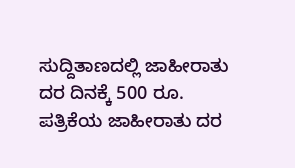ಸುದ್ದಿತಾಣದಲ್ಲಿ ಜಾಹೀರಾತು ದರ ದಿನಕ್ಕೆ 500 ರೂ.
ಪತ್ರಿಕೆಯ ಜಾಹೀರಾತು ದರ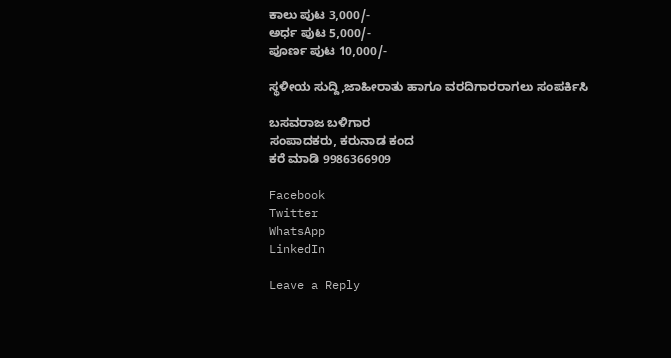ಕಾಲು ಪುಟ 3,000/-
ಅರ್ಧ ಪುಟ 5,000/-
ಪೂರ್ಣ ಪುಟ 10,000/-

ಸ್ಥಳೀಯ ಸುದ್ದಿ,ಜಾಹೀರಾತು ಹಾಗೂ ವರದಿಗಾರರಾಗಲು ಸಂಪರ್ಕಿಸಿ

ಬಸವರಾಜ ಬಳಿಗಾರ
ಸಂಪಾದಕರು, ಕರುನಾಡ ಕಂದ
ಕರೆ ಮಾಡಿ 9986366909

Facebook
Twitter
WhatsApp
LinkedIn

Leave a Reply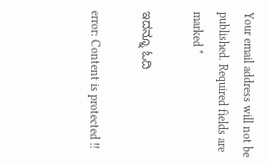Your email address will not be published. Required fields are marked *

ಇದನ್ನೂ ಓದಿ

error: Content is protected !!